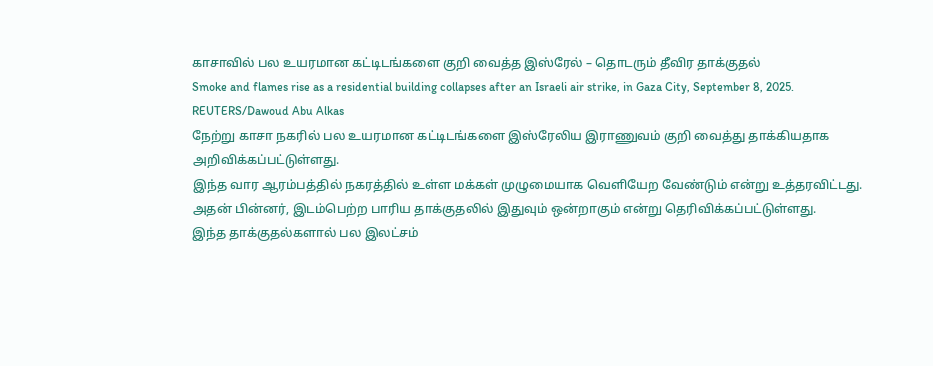காசாவில் பல உயரமான கட்டிடங்களை குறி வைத்த இஸ்ரேல் – தொடரும் தீவிர தாக்குதல்
Smoke and flames rise as a residential building collapses after an Israeli air strike, in Gaza City, September 8, 2025. REUTERS/Dawoud Abu Alkas
நேற்று காசா நகரில் பல உயரமான கட்டிடங்களை இஸ்ரேலிய இராணுவம் குறி வைத்து தாக்கியதாக அறிவிக்கப்பட்டுள்ளது.
இந்த வார ஆரம்பத்தில் நகரத்தில் உள்ள மக்கள் முழுமையாக வெளியேற வேண்டும் என்று உத்தரவிட்டது.
அதன் பின்னர், இடம்பெற்ற பாரிய தாக்குதலில் இதுவும் ஒன்றாகும் என்று தெரிவிக்கப்பட்டுள்ளது.
இந்த தாக்குதல்களால் பல இலட்சம்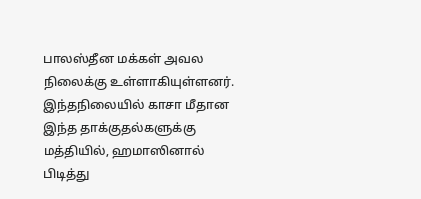பாலஸ்தீன மக்கள் அவல நிலைக்கு உள்ளாகியுள்ளனர்.
இந்தநிலையில் காசா மீதான இந்த தாக்குதல்களுக்கு மத்தியில், ஹமாஸினால் பிடித்து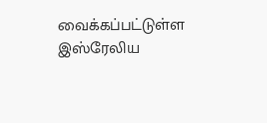வைக்கப்பட்டுள்ள இஸ்ரேலிய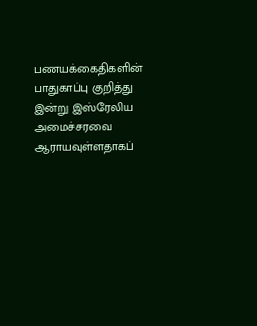பணயக்கைதிகளின் பாதுகாப்பு குறித்து இன்று இஸ்ரேலிய அமைச்சரவை ஆராயவுள்ளதாகப்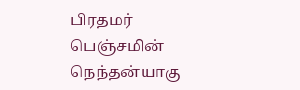பிரதமர் பெஞ்சமின் நெந்தன்யாகு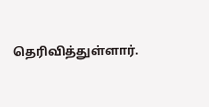தெரிவித்துள்ளார்.